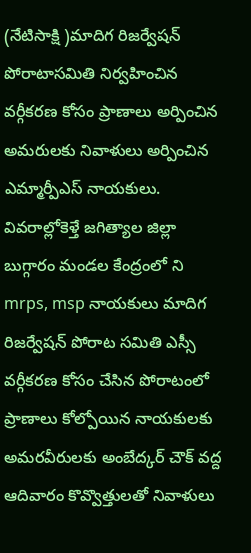(నేటిసాక్షి )మాదిగ రిజర్వేషన్ పోరాటాసమితి నిర్వహించిన వర్గీకరణ కోసం ప్రాణాలు అర్పించిన అమరులకు నివాళులు అర్పించిన ఎమ్మార్పీఎస్ నాయకులు. వివరాల్లోకెళ్తే జగిత్యాల జిల్లా బుగ్గారం మండల కేంద్రంలో ని mrps, msp నాయకులు మాదిగ రిజర్వేషన్ పోరాట సమితి ఎస్సీ వర్గీకరణ కోసం చేసిన పోరాటంలో ప్రాణాలు కోల్పోయిన నాయకులకు అమరవీరులకు అంబేద్కర్ చౌక్ వద్ద ఆదివారం కొవ్వొత్తులతో నివాళులు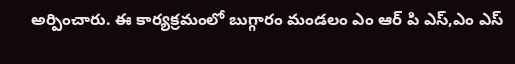అర్పించారు. ఈ కార్యక్రమంలో బుగ్గారం మండలం ఎం ఆర్ పి ఎస్,ఎం ఎస్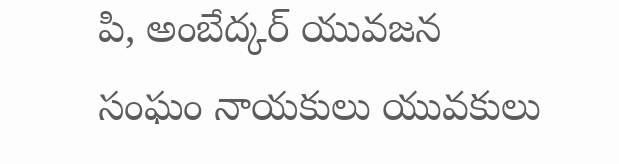పి, అంబేద్కర్ యువజన సంఘం నాయకులు యువకులు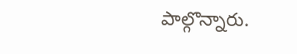పాల్గొన్నారు.